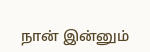நான் இன்னும்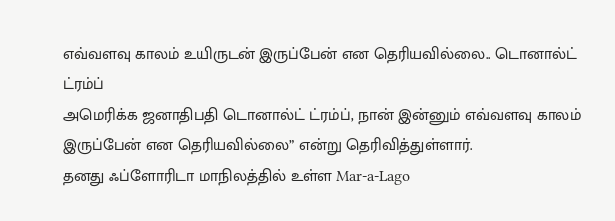எவ்வளவு காலம் உயிருடன் இருப்பேன் என தெரியவில்லை.. டொனால்ட் ட்ரம்ப்
அமெரிக்க ஜனாதிபதி டொனால்ட் ட்ரம்ப், நான் இன்னும் எவ்வளவு காலம் இருப்பேன் என தெரியவில்லை” என்று தெரிவித்துள்ளார்.
தனது ஃப்ளோரிடா மாநிலத்தில் உள்ள Mar-a-Lago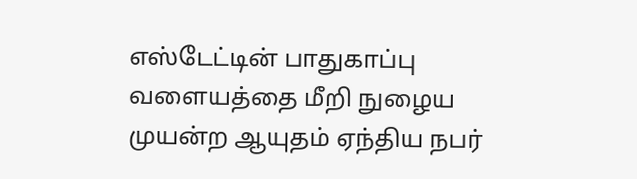எஸ்டேட்டின் பாதுகாப்பு வளையத்தை மீறி நுழைய முயன்ற ஆயுதம் ஏந்திய நபர்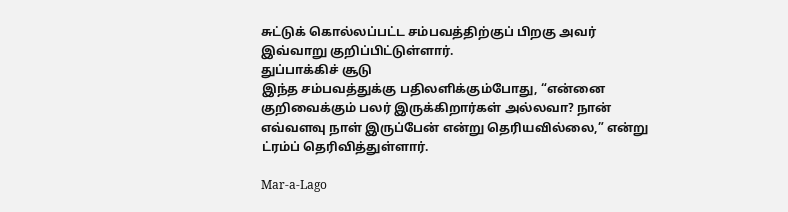சுட்டுக் கொல்லப்பட்ட சம்பவத்திற்குப் பிறகு அவர் இவ்வாறு குறிப்பிட்டுள்ளார்.
துப்பாக்கிச் சூடு
இந்த சம்பவத்துக்கு பதிலளிக்கும்போது, “என்னை குறிவைக்கும் பலர் இருக்கிறார்கள் அல்லவா? நான் எவ்வளவு நாள் இருப்பேன் என்று தெரியவில்லை,” என்று ட்ரம்ப் தெரிவித்துள்ளார்.

Mar-a-Lago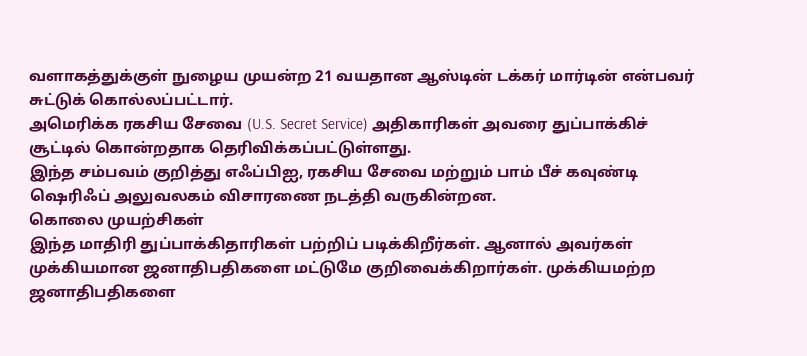வளாகத்துக்குள் நுழைய முயன்ற 21 வயதான ஆஸ்டின் டக்கர் மார்டின் என்பவர் சுட்டுக் கொல்லப்பட்டார்.
அமெரிக்க ரகசிய சேவை (U.S. Secret Service) அதிகாரிகள் அவரை துப்பாக்கிச் சூட்டில் கொன்றதாக தெரிவிக்கப்பட்டுள்ளது.
இந்த சம்பவம் குறித்து எஃப்பிஐ, ரகசிய சேவை மற்றும் பாம் பீச் கவுண்டி ஷெரிஃப் அலுவலகம் விசாரணை நடத்தி வருகின்றன.
கொலை முயற்சிகள்
இந்த மாதிரி துப்பாக்கிதாரிகள் பற்றிப் படிக்கிறீர்கள். ஆனால் அவர்கள் முக்கியமான ஜனாதிபதிகளை மட்டுமே குறிவைக்கிறார்கள். முக்கியமற்ற ஜனாதிபதிகளை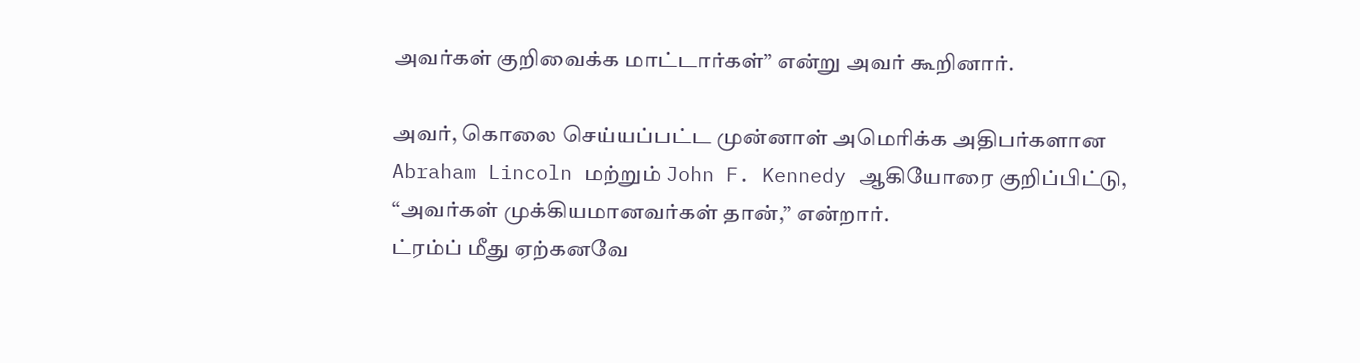அவர்கள் குறிவைக்க மாட்டார்கள்” என்று அவர் கூறினார்.

அவர், கொலை செய்யப்பட்ட முன்னாள் அமெரிக்க அதிபர்களான Abraham Lincoln மற்றும் John F. Kennedy ஆகியோரை குறிப்பிட்டு, “அவர்கள் முக்கியமானவர்கள் தான்,” என்றார்.
ட்ரம்ப் மீது ஏற்கனவே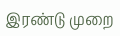இரண்டு முறை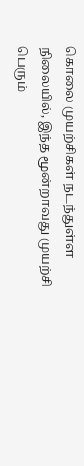கொலை முயற்சிகள் நடந்துள்ள நிலையில், இந்த மூன்றாவது முயற்சி பெரும்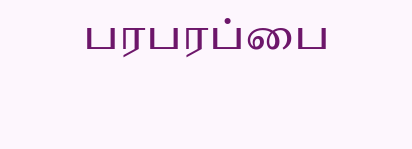பரபரப்பை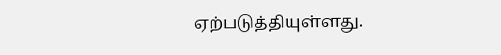ஏற்படுத்தியுள்ளது.